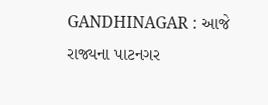GANDHINAGAR : આજે રાજ્યના પાટનગર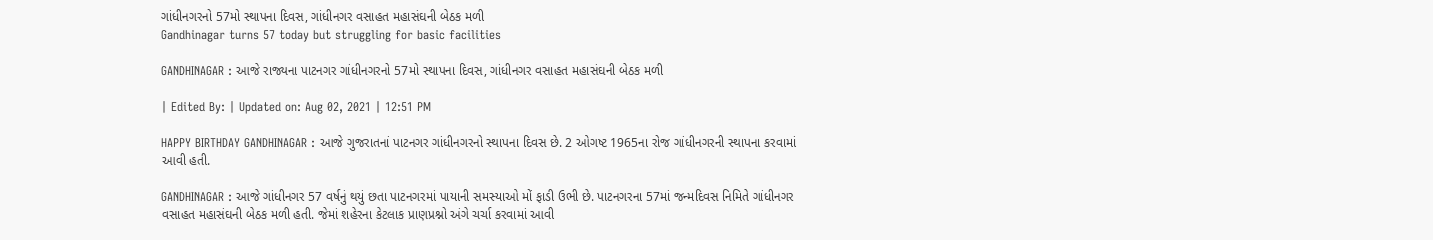ગાંધીનગરનો 57મો સ્થાપના દિવસ, ગાંધીનગર વસાહત મહાસંઘની બેઠક મળી
Gandhinagar turns 57 today but struggling for basic facilities

GANDHINAGAR : આજે રાજ્યના પાટનગર ગાંધીનગરનો 57મો સ્થાપના દિવસ, ગાંધીનગર વસાહત મહાસંઘની બેઠક મળી

| Edited By: | Updated on: Aug 02, 2021 | 12:51 PM

HAPPY BIRTHDAY GANDHINAGAR : આજે ગુજરાતનાં પાટનગર ગાંધીનગરનો સ્થાપના દિવસ છે. 2 ઓગષ્ટ 1965ના રોજ ગાંધીનગરની સ્થાપના કરવામાં આવી હતી.

GANDHINAGAR : આજે ગાંધીનગર 57 વર્ષનું થયું છતા પાટનગરમાં પાયાની સમસ્યાઓ મોં ફાડી ઉભી છે. પાટનગરના 57માં જન્મદિવસ નિમિતે ગાંધીનગર વસાહત મહાસંઘની બેઠક મળી હતી. જેમાં શહેરના કેટલાક પ્રાણપ્રશ્નો અંગે ચર્ચા કરવામાં આવી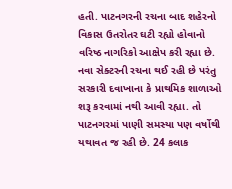હતી. પાટનગરની રચના બાદ શહેરનો વિકાસ ઉતરોતર ઘટી રહ્યો હોવાનો વરિષ્ઠ નાગરિકો આક્ષેપ કરી રહ્યા છે. નવા સેક્ટરની રચના થઈ રહી છે પરંતુ સરકારી દવાખાના કે પ્રાથમિક શાળાઓ શરૂ કરવામાં નથી આવી રહ્યા. તો પાટનગરમાં પાણી સમસ્યા પણ વર્ષોથી યથાવત જ રહી છે. 24 કલાક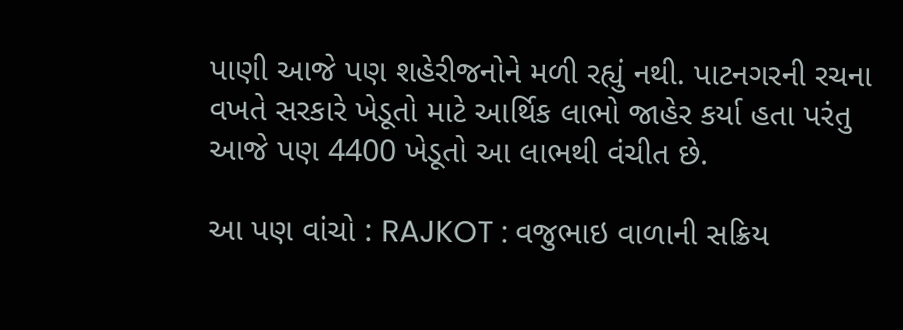પાણી આજે પણ શહેરીજનોને મળી રહ્યું નથી. પાટનગરની રચના વખતે સરકારે ખેડૂતો માટે આર્થિક લાભો જાહેર કર્યા હતા પરંતુ આજે પણ 4400 ખેડૂતો આ લાભથી વંચીત છે.

આ પણ વાંચો : RAJKOT : વજુભાઇ વાળાની સક્રિય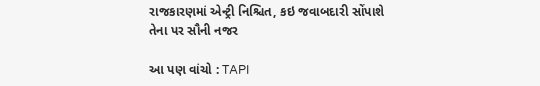રાજકારણમાં એન્ટ્રી નિશ્ચિત, કઇ જવાબદારી સોંપાશે તેના પર સૌની નજર

આ પણ વાંચો : TAPI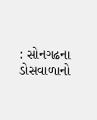: સોનગઢના ડોસવાળાનો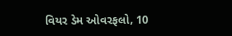વિયર ડેમ ઓવરફલો, 10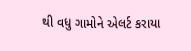થી વધુ ગામોને એલર્ટ કરાયા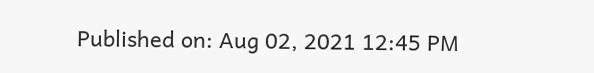Published on: Aug 02, 2021 12:45 PM